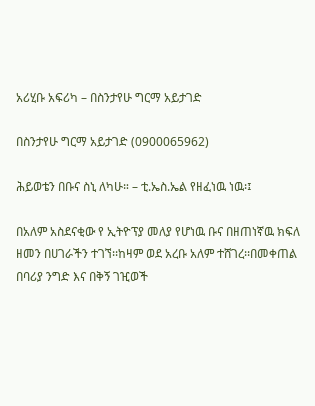አሪሂቡ አፍሪካ – በስንታየሁ ግርማ አይታገድ

በስንታየሁ ግርማ አይታገድ (0900065962)

ሕይወቴን በቡና ስኒ ለካሁ። – ቲ.ኤስ.ኤል የዘፈነዉ ነዉ፡፤

በአለም አስደናቂው የ ኢትዮፕያ መለያ የሆነዉ ቡና በዘጠነኛዉ ክፍለ ዘመን በሀገራችን ተገኘ፡፡ከዛም ወደ አረቡ አለም ተሸገረ፡፡በመቀጠል በባሪያ ንግድ እና በቅኝ ገዢወች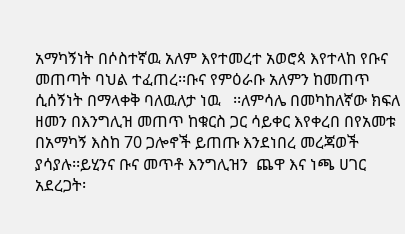አማካኝነት በሶስተኛዉ አለም እየተመረተ አወሮጳ እየተላከ የቡና መጠጣት ባህል ተፈጠረ፡፡ቡና የምዕራቡ አለምን ከመጠጥ ሲሰኝነት በማላቀቅ ባለዉለታ ነዉ   ፡፡ለምሳሌ በመካከለኛው ክፍለ ዘመን በእንግሊዝ መጠጥ ከቁርስ ጋር ሳይቀር እየቀረበ በየአመቱ በአማካኝ እስከ 70 ጋሎኖች ይጠጡ እንደነበረ መረጃወች ያሳያሉ፡፡ይሂንና ቡና መጥቶ እንግሊዝን  ጨዋ እና ነጫ ሀገር አደረጋት፡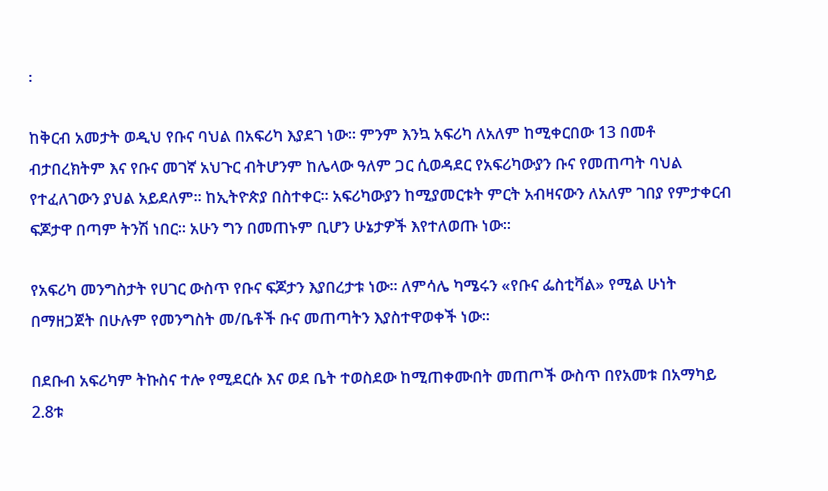፡

ከቅርብ አመታት ወዲህ የቡና ባህል በአፍሪካ እያደገ ነው፡፡ ምንም እንኳ አፍሪካ ለአለም ከሚቀርበው 13 በመቶ ብታበረክትም እና የቡና መገኛ አህጉር ብትሆንም ከሌላው ዓለም ጋር ሲወዳደር የአፍሪካውያን ቡና የመጠጣት ባህል የተፈለገውን ያህል አይደለም፡፡ ከኢትዮጵያ በስተቀር፡፡ አፍሪካውያን ከሚያመርቱት ምርት አብዛናውን ለአለም ገበያ የምታቀርብ ፍጆታዋ በጣም ትንሽ ነበር፡፡ አሁን ግን በመጠኑም ቢሆን ሁኔታዎች እየተለወጡ ነው፡፡

የአፍሪካ መንግስታት የሀገር ውስጥ የቡና ፍጆታን እያበረታቱ ነው፡፡ ለምሳሌ ካሜሩን «የቡና ፌስቲቫል» የሚል ሁነት በማዘጋጀት በሁሉም የመንግስት መ/ቤቶች ቡና መጠጣትን እያስተዋወቀች ነው፡፡

በደቡብ አፍሪካም ትኩስና ተሎ የሚደርሱ እና ወደ ቤት ተወስደው ከሚጠቀሙበት መጠጦች ውስጥ በየአመቱ በአማካይ 2.8ቱ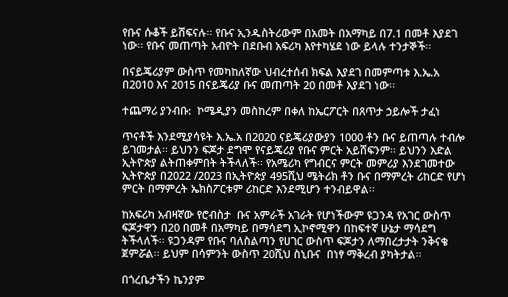የቡና ሱቆች ይሸፍናሉ፡፡ የቡና ኢንዱስትሪውም በአመት በአማካይ በ7.1 በመቶ እያደገ ነው፡፡ የቡና መጠጣት አብዮት በደቡብ አፍሪካ እየተካሄደ ነው ይላሉ ተንታኞች፡፡

በናይጄሪያም ውስጥ የመካከለኛው ህብረተሰብ ክፍል እያደገ በመምጣቱ እ.ኤ.አ በ2010 እና 2015 በናይጄሪያ ቡና መጠጣት 20 በመቶ እያደገ ነው፡፡

ተጨማሪ ያንብቡ:  ኮሜዲያን መስከረም በቀለ ከኤርፖርት በጸጥታ ኃይሎች ታፈነ

ጥናቶች እንደሚያሳዩት እ.ኤ.አ በ2020 ናይጄሪያውያን 1000 ቶን ቡና ይጠጣሉ ተብሎ ይገመታል፡፡ ይህንን ፍጆታ ደግሞ የናይጄሪያ የቡና ምርት አይሸፍንም፡፡ ይህንን እድል ኢትዮጵያ ልትጠቀምበት ትችላለች፡፡ የአሜሪካ የግብርና ምርት መምሪያ እንደገመተው ኢትዮጵያ በ2022 /2023 በኢትዮጵያ 495ሺህ ሜትሪክ ቶን ቡና በማምረት ሪከርድ የሆነ ምርት በማምረት ኤክስፖርቱም ሪከርድ እንደሚሆን ተንብይዋል፡፡

ከአፍሪካ አብዛኛው የሮብስታ  ቡና አምራች አገራት የሆነችውም ዩጋንዳ የአገር ውስጥ ፍጆታዋን በ20 በመቶ በአማካይ በማሳደግ ኢኮኖሚዋን በከፍተኛ ሁኔታ ማሳደግ ትችላለች፡፡ ዩጋንዳም የቡና ባለስልጣን የሀገር ውስጥ ፍጆታን ለማበረታታት ንቅናቄ ጀምሯል፡፡ ይህም በሳምንት ውስጥ 20ሺህ ስኒቡና  በነፃ ማቅረብ ያካትታል፡፡

በጎረቤታችን ኬንያም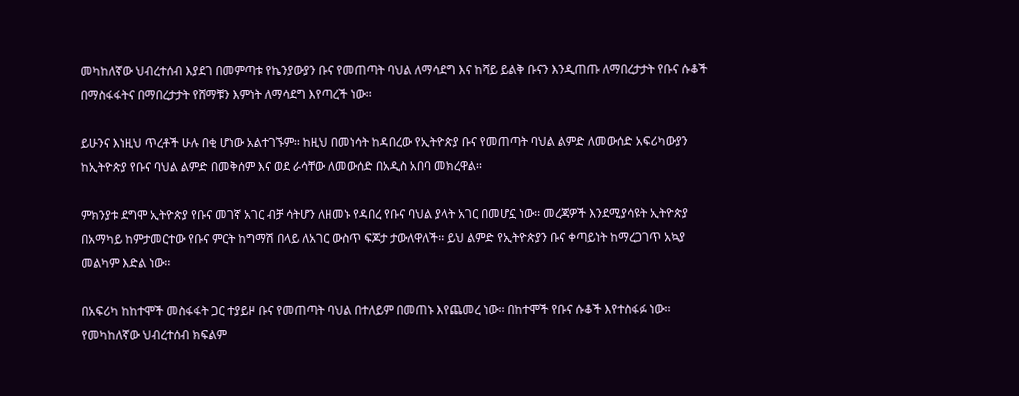መካከለኛው ህብረተሰብ እያደገ በመምጣቱ የኬንያውያን ቡና የመጠጣት ባህል ለማሳደግ እና ከሻይ ይልቅ ቡናን እንዲጠጡ ለማበረታታት የቡና ሱቆች በማስፋፋትና በማበረታታት የሸማቹን እምነት ለማሳደግ እየጣረች ነው፡፡

ይሁንና እነዚህ ጥረቶች ሁሉ በቂ ሆነው አልተገኙም፡፡ ከዚህ በመነሳት ከዳበረው የኢትዮጵያ ቡና የመጠጣት ባህል ልምድ ለመውሰድ አፍሪካውያን ከኢትዮጵያ የቡና ባህል ልምድ በመቅሰም እና ወደ ራሳቸው ለመውሰድ በአዲስ አበባ መክረዋል፡፡

ምክንያቱ ደግሞ ኢትዮጵያ የቡና መገኛ አገር ብቻ ሳትሆን ለዘመኑ የዳበረ የቡና ባህል ያላት አገር በመሆኗ ነው፡፡ መረጃዎች እንደሚያሳዩት ኢትዮጵያ በአማካይ ከምታመርተው የቡና ምርት ከግማሽ በላይ ለአገር ውስጥ ፍጆታ ታውለዋለች፡፡ ይህ ልምድ የኢትዮጵያን ቡና ቀጣይነት ከማረጋገጥ አኳያ መልካም እድል ነው፡፡

በአፍሪካ ከከተሞች መስፋፋት ጋር ተያይዞ ቡና የመጠጣት ባህል በተለይም በመጠኑ እየጨመረ ነው፡፡ በከተሞች የቡና ሱቆች እየተስፋፉ ነው፡፡ የመካከለኛው ህብረተሰብ ክፍልም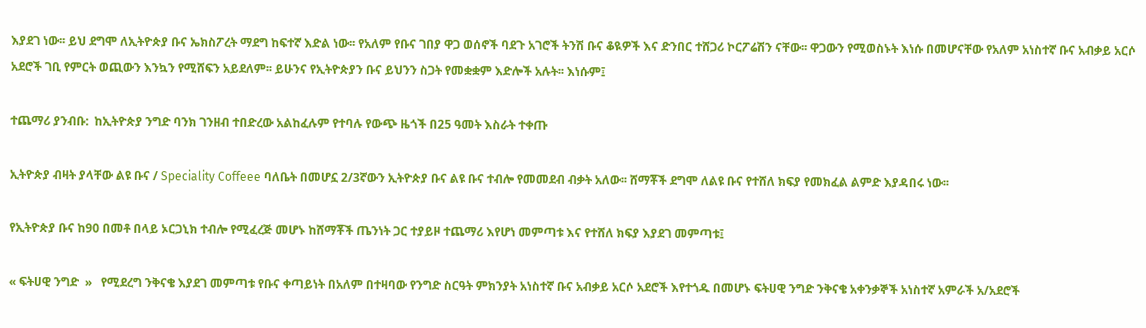እያደገ ነው፡፡ ይህ ደግሞ ለኢትዮጵያ ቡና ኤክስፖረት ማደግ ከፍተኛ እድል ነው፡፡ የአለም የቡና ገበያ ዋጋ ወሰኖች ባደጉ አገሮች ትንሽ ቡና ቆዪዎች እና ድንበር ተሸጋሪ ኮርፖሬሽን ናቸው፡፡ ዋጋውን የሚወስኑት እነሱ በመሆናቸው የአለም አነስተኛ ቡና አብቃይ አርሶ አደሮች ገቢ የምርት ወጪውን እንኳን የሚሸፍን አይደለም፡፡ ይሁንና የኢትዮጵያን ቡና ይህንን ስጋት የመቋቋም እድሎች አሉት፡፡ እነሱም፤

ተጨማሪ ያንብቡ:  ከኢትዮጵያ ንግድ ባንክ ገንዘብ ተበድረው አልከፈሉም የተባሉ የውጭ ዜጎች በ25 ዓመት እስራት ተቀጡ

ኢትዮጵያ ብዛት ያላቸው ልዩ ቡና / Speciality Coffeee ባለቤት በመሆኗ 2/3ኛውን ኢትዮጵያ ቡና ልዩ ቡና ተብሎ የመመደብ ብቃት አለው፡፡ ሸማቾች ደግሞ ለልዩ ቡና የተሸለ ክፍያ የመክፈል ልምድ እያዳበሩ ነው፡፡

የኢትዮጵያ ቡና ከ90 በመቶ በላይ ኦርጋኒክ ተብሎ የሚፈረጅ መሆኑ ከሸማቾች ጤንነት ጋር ተያይዞ ተጨማሪ እየሆነ መምጣቱ እና የተሸለ ክፍያ እያደገ መምጣቱ፤

« ፍትሀዊ ንግድ  »   የሚደረግ ንቅናቄ እያደገ መምጣቱ የቡና ቀጣይነት በአለም በተዛባው የንግድ ስርዓት ምክንያት አነስተኛ ቡና አብቃይ አርሶ አደሮች እየተጎዱ በመሆኑ ፍትሀዊ ንግድ ንቅናቄ አቀንቃኞች አነስተኛ አምራች አ/አደሮች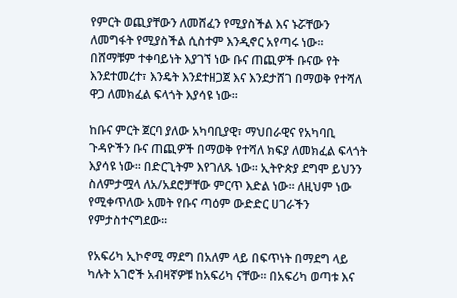የምርት ወጪያቸውን ለመሸፈን የሚያስችል እና ኑሯቸውን ለመግፋት የሚያስችል ሲስተም እንዲኖር አየጣሩ ነው፡፡ በሸማቹም ተቀባይነት እያገኘ ነው ቡና ጠጪዎች ቡናው የት እንደተመረተ፣ እንዴት እንደተዘጋጀ እና እንደታሸገ በማወቅ የተሻለ ዋጋ ለመክፈል ፍላጎት እያሳዩ ነው፡፡

ከቡና ምርት ጀርባ ያለው አካባቢያዊ፣ ማህበራዊና የአካባቢ ጉዳዮችን ቡና ጠጪዎች በማወቅ የተሻለ ክፍያ ለመክፈል ፍላጎት እያሳዩ ነው፡፡ በድርጊትም እየገለጹ ነው፡፡ ኢትዮጵያ ደግሞ ይህንን ስለምታሟላ ለአ/አደሮቻቸው ምርጥ እድል ነው፡፡ ለዚህም ነው የሚቀጥለው አመት የቡና ጣዕም ውድድር ሀገራችን የምታስተናግደው፡፡

የአፍሪካ ኢኮኖሚ ማደግ በአለም ላይ በፍጥነት በማደግ ላይ ካሉት አገሮች አብዛኛዎቹ ከአፍሪካ ናቸው፡፡ በአፍሪካ ወጣቱ እና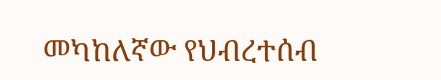መካከለኛው የህብረተሰብ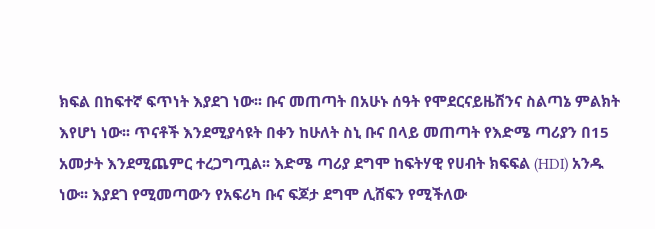ክፍል በከፍተኛ ፍጥነት እያደገ ነው፡፡ ቡና መጠጣት በአሁኑ ሰዓት የሞደርናይዜሽንና ስልጣኔ ምልክት እየሆነ ነው፡፡ ጥናቶች እንደሚያሳዩት በቀን ከሁለት ስኒ ቡና በላይ መጠጣት የእድሜ ጣሪያን በ15 አመታት እንደሚጨምር ተረጋግጧል፡፡ እድሜ ጣሪያ ደግሞ ከፍትሃዊ የሀብት ክፍፍል (HDI) አንዱ ነው፡፡ እያደገ የሚመጣውን የአፍሪካ ቡና ፍጆታ ደግሞ ሊሸፍን የሚችለው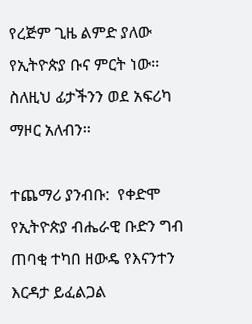የረጅም ጊዜ ልምድ ያለው የኢትዮጵያ ቡና ምርት ነው፡፡ ስለዚህ ፊታችንን ወደ አፍሪካ ማዞር አለብን፡፡

ተጨማሪ ያንብቡ:  የቀድሞ የኢትዮጵያ ብሔራዊ ቡድን ግብ ጠባቂ ተካበ ዘውዴ የእናንተን እርዳታ ይፈልጋል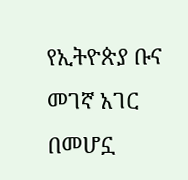የኢትዮጵያ ቡና መገኛ አገር በመሆኗ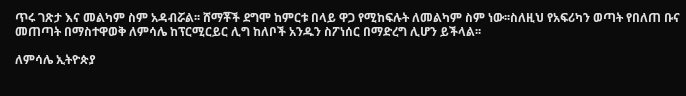ጥሩ ገጽታ እና መልካም ስም አዳብሯል፡፡ ሸማቾች ደግሞ ከምርቱ በላይ ዋጋ የሚከፍሉት ለመልካም ስም ነው፡፡ስለዚህ የአፍሪካን ወጣት የበለጠ ቡና መጠጣት በማስተዋወቅ ለምሳሌ ከፕርሚርይር ሊግ ከለቦች አንዱን ስፖነሰር በማድረግ ሊሆን ይችላል፡፡

ለምሳሌ ኢትዮጵያ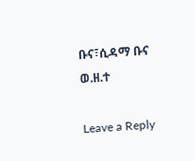ቡና፣ሲዳማ ቡና ወ.ዘ.ተ

Leave a Reply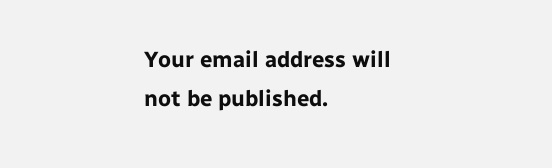Your email address will not be published.